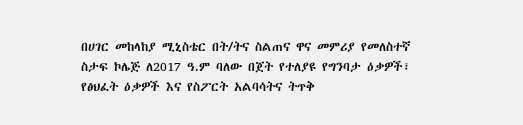በሀገር መከላከያ ሚኒስቴር በት/ትና ስልጠና ዋና መምሪያ የመለስተኛ ስታፍ ኮሌጅ ለ2017 ዓ.ም ባለው በጀት የተለያዩ የግንባታ ዕቃዎች፣ የፅህፈት ዕቃዎች እና የስፖርት አልባሳትና ትጥቅ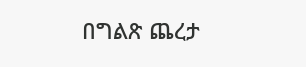በግልጽ ጨረታ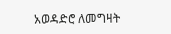አወዳድሮ ለመግዛት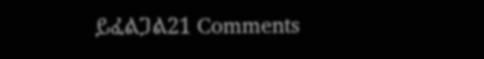ይፈልጋል21 Comments